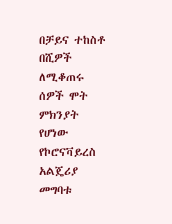በቻይና ተከስቶ በሺዎች ለሚቆጠሩ ሰዎች ሞት ምክንያት የሆነው የኮሮናቫይረስ አልጄሪያ መግባቱ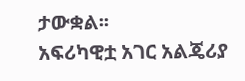ታውቋል፡፡
አፍሪካዊቷ አገር አልጄሪያ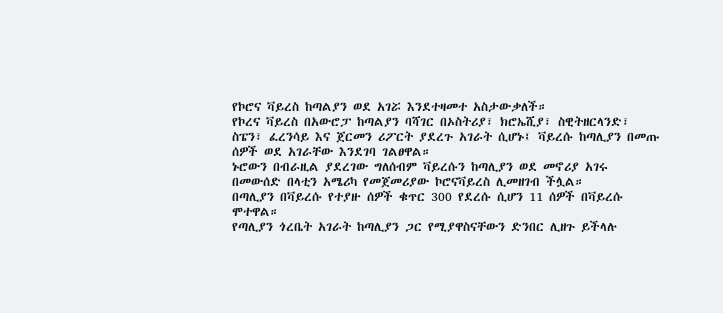የኮሮና ቫይረስ ከጣልያን ወደ አገሯ እንደተዛመተ አስታውቃለች።
የኮረና ቫይረስ በአውሮፓ ከጣልያን ባሻገር በኦስትሪያ፣ ክሮኤሺያ፣ ስዊትዘርላንድ፣ ስፔን፣ ፈረንሳይ እና ጀርመን ሪፖርት ያደረጉ አገራት ሲሆኑ፤ ቫይረሱ ከጣሊያን በመጡ ሰዎች ወደ አገራቸው እንደገባ ገልፀዋል።
ኑሮውን በብራዚል ያደረገው ግለሰብም ቫይረሱን ከጣሊያን ወደ መኖሪያ አገሩ በመውሰድ በላቲን አሜሪካ የመጀመሪያው ኮሮናቫይረስ ሊመዘገብ ችሏል።
በጣሊያን በቫይረሱ የተያዙ ሰዎች ቁጥር 300 የደረሱ ሲሆን 11 ሰዎች በቫይረሱ ሞተዋል።
የጣሊያን ጎረቤት አገራት ከጣሊያን ጋር የሚያዋስናቸውን ድንበር ሊዘጉ ይችላሉ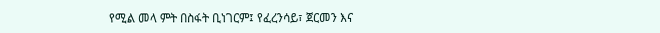የሚል መላ ምት በስፋት ቢነገርም፤ የፈረንሳይ፣ ጀርመን እና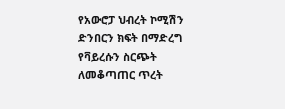የአውሮፓ ህብረት ኮሚሽን ድንበርን ክፍት በማድረግ የቫይረሱን ስርጭት ለመቆጣጠር ጥረት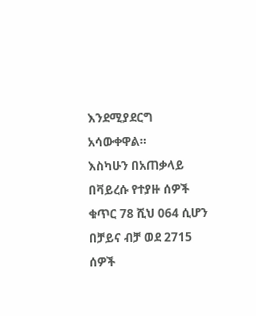እንደሚያደርግ አሳውቀዋል።
እስካሁን በአጠቃላይ በቫይረሱ የተያዙ ሰዎች ቁጥር 78 ሺህ 064 ሲሆን በቻይና ብቻ ወደ 2715 ሰዎች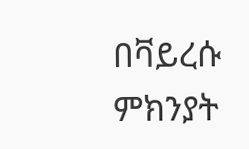በቫይረሱ ምክንያት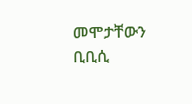መሞታቸውን ቢቢሲ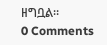ዘግቧል።
0 Comments